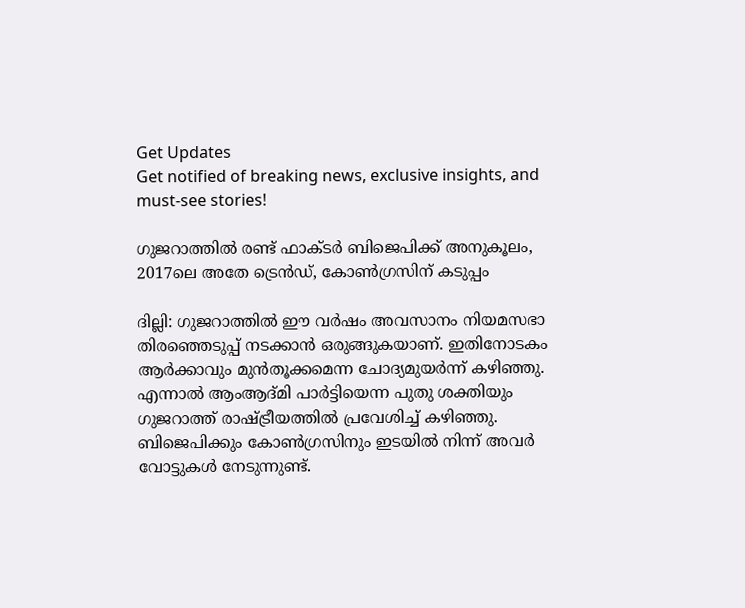Get Updates
Get notified of breaking news, exclusive insights, and must-see stories!

ഗുജറാത്തില്‍ രണ്ട് ഫാക്ടര്‍ ബിജെപിക്ക് അനുകൂലം, 2017ലെ അതേ ട്രെന്‍ഡ്, കോണ്‍ഗ്രസിന് കടുപ്പം

ദില്ലി: ഗുജറാത്തില്‍ ഈ വര്‍ഷം അവസാനം നിയമസഭാ തിരഞ്ഞെടുപ്പ് നടക്കാന്‍ ഒരുങ്ങുകയാണ്. ഇതിനോടകം ആര്‍ക്കാവും മുന്‍തൂക്കമെന്ന ചോദ്യമുയര്‍ന്ന് കഴിഞ്ഞു. എന്നാല്‍ ആംആദ്മി പാര്‍ട്ടിയെന്ന പുതു ശക്തിയും ഗുജറാത്ത് രാഷ്ട്രീയത്തില്‍ പ്രവേശിച്ച് കഴിഞ്ഞു. ബിജെപിക്കും കോണ്‍ഗ്രസിനും ഇടയില്‍ നിന്ന് അവര്‍ വോട്ടുകള്‍ നേടുന്നുണ്ട്.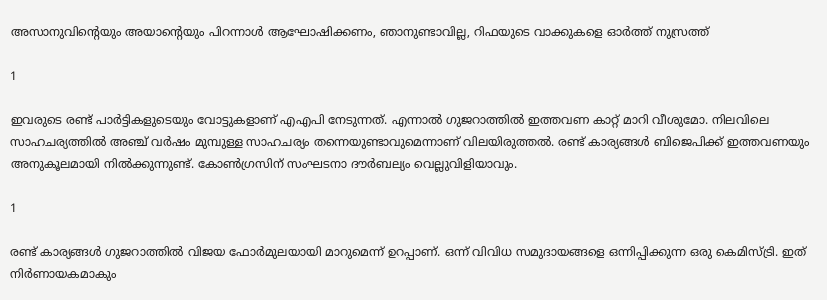അസാനുവിന്റെയും അയാന്റെയും പിറന്നാള്‍ ആഘോഷിക്കണം, ഞാനുണ്ടാവില്ല, റിഫയുടെ വാക്കുകളെ ഓര്‍ത്ത് നുസ്രത്ത്

1

ഇവരുടെ രണ്ട് പാര്‍ട്ടികളുടെയും വോട്ടുകളാണ് എഎപി നേടുന്നത്. എന്നാല്‍ ഗുജറാത്തില്‍ ഇത്തവണ കാറ്റ് മാറി വീശുമോ. നിലവിലെ സാഹചര്യത്തില്‍ അഞ്ച് വര്‍ഷം മുമ്പുള്ള സാഹചര്യം തന്നെയുണ്ടാവുമെന്നാണ് വിലയിരുത്തല്‍. രണ്ട് കാര്യങ്ങള്‍ ബിജെപിക്ക് ഇത്തവണയും അനുകൂലമായി നില്‍ക്കുന്നുണ്ട്. കോണ്‍ഗ്രസിന് സംഘടനാ ദൗര്‍ബല്യം വെല്ലുവിളിയാവും.

1

രണ്ട് കാര്യങ്ങള്‍ ഗുജറാത്തില്‍ വിജയ ഫോര്‍മുലയായി മാറുമെന്ന് ഉറപ്പാണ്. ഒന്ന് വിവിധ സമുദായങ്ങളെ ഒന്നിപ്പിക്കുന്ന ഒരു കെമിസ്ട്രി. ഇത് നിര്‍ണായകമാകും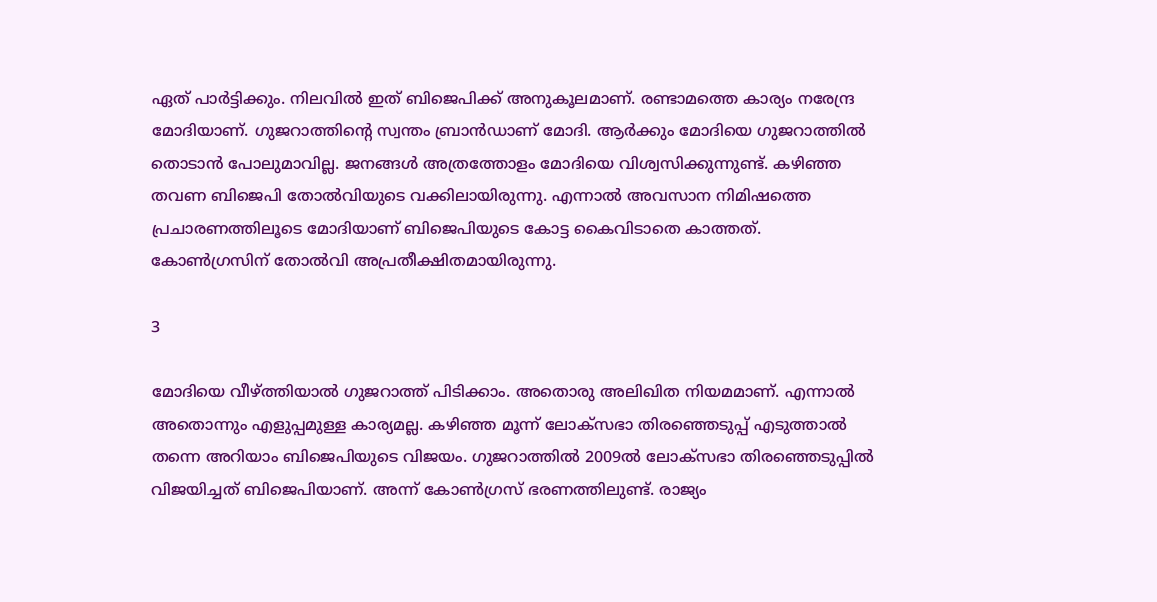ഏത് പാര്‍ട്ടിക്കും. നിലവില്‍ ഇത് ബിജെപിക്ക് അനുകൂലമാണ്. രണ്ടാമത്തെ കാര്യം നരേന്ദ്ര മോദിയാണ്. ഗുജറാത്തിന്റെ സ്വന്തം ബ്രാന്‍ഡാണ് മോദി. ആര്‍ക്കും മോദിയെ ഗുജറാത്തില്‍ തൊടാന്‍ പോലുമാവില്ല. ജനങ്ങള്‍ അത്രത്തോളം മോദിയെ വിശ്വസിക്കുന്നുണ്ട്. കഴിഞ്ഞ തവണ ബിജെപി തോല്‍വിയുടെ വക്കിലായിരുന്നു. എന്നാല്‍ അവസാന നിമിഷത്തെ പ്രചാരണത്തിലൂടെ മോദിയാണ് ബിജെപിയുടെ കോട്ട കൈവിടാതെ കാത്തത്. കോണ്‍ഗ്രസിന് തോല്‍വി അപ്രതീക്ഷിതമായിരുന്നു.

3

മോദിയെ വീഴ്ത്തിയാല്‍ ഗുജറാത്ത് പിടിക്കാം. അതൊരു അലിഖിത നിയമമാണ്. എന്നാല്‍ അതൊന്നും എളുപ്പമുള്ള കാര്യമല്ല. കഴിഞ്ഞ മൂന്ന് ലോക്‌സഭാ തിരഞ്ഞെടുപ്പ് എടുത്താല്‍ തന്നെ അറിയാം ബിജെപിയുടെ വിജയം. ഗുജറാത്തില്‍ 2009ല്‍ ലോക്‌സഭാ തിരഞ്ഞെടുപ്പില്‍ വിജയിച്ചത് ബിജെപിയാണ്. അന്ന് കോണ്‍ഗ്രസ് ഭരണത്തിലുണ്ട്. രാജ്യം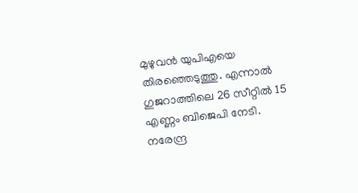മുഴുവന്‍ യുപിഎയെ തിരഞ്ഞെടുത്തു. എന്നാല്‍ ഗുജറാത്തിലെ 26 സീറ്റില്‍ 15 എണ്ണം ബിജെപി നേടി. നരേന്ദ്ര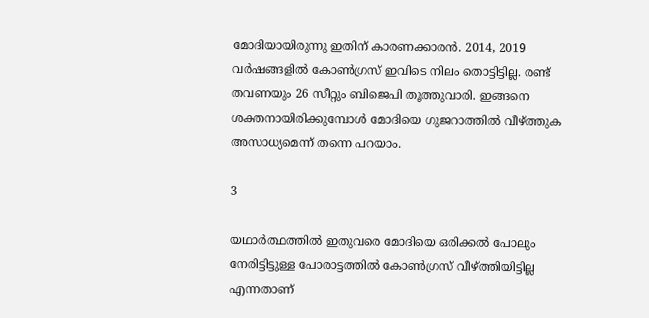മോദിയായിരുന്നു ഇതിന് കാരണക്കാരന്‍. 2014, 2019 വര്‍ഷങ്ങളില്‍ കോണ്‍ഗ്രസ് ഇവിടെ നിലം തൊട്ടിട്ടില്ല. രണ്ട് തവണയും 26 സീറ്റും ബിജെപി തൂത്തുവാരി. ഇങ്ങനെ ശക്തനായിരിക്കുമ്പോള്‍ മോദിയെ ഗുജറാത്തില്‍ വീഴ്ത്തുക അസാധ്യമെന്ന് തന്നെ പറയാം.

3

യഥാര്‍ത്ഥത്തില്‍ ഇതുവരെ മോദിയെ ഒരിക്കല്‍ പോലും നേരിട്ടിട്ടുള്ള പോരാട്ടത്തില്‍ കോണ്‍ഗ്രസ് വീഴ്ത്തിയിട്ടില്ല എന്നതാണ്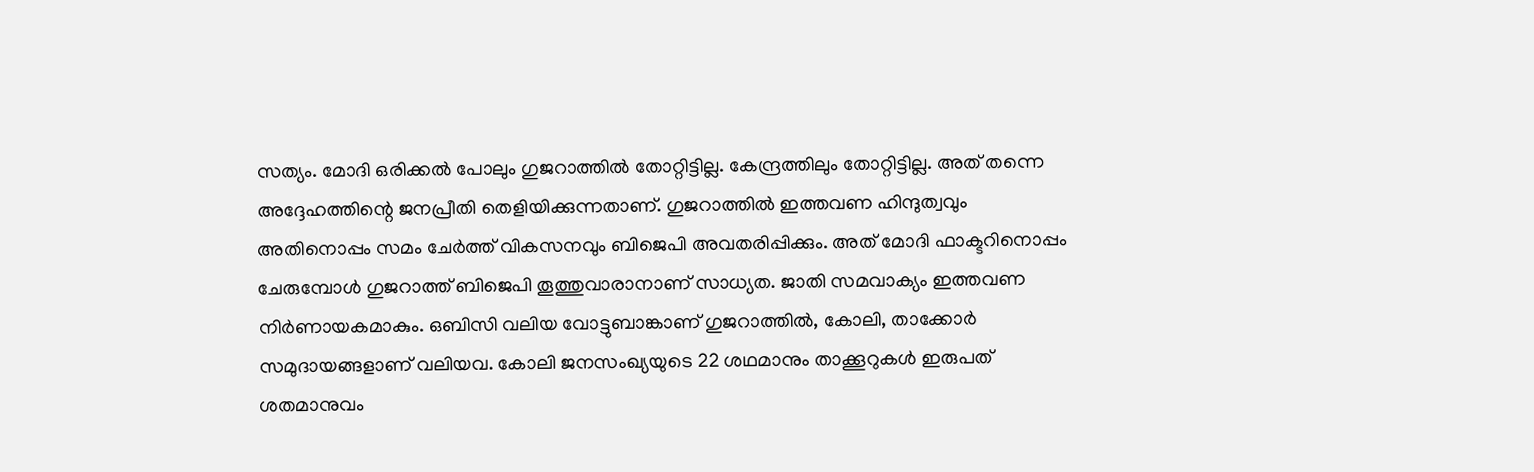സത്യം. മോദി ഒരിക്കല്‍ പോലും ഗുജറാത്തില്‍ തോറ്റിട്ടില്ല. കേന്ദ്രത്തിലും തോറ്റിട്ടില്ല. അത് തന്നെ അദ്ദേഹത്തിന്റെ ജനപ്രീതി തെളിയിക്കുന്നതാണ്. ഗുജറാത്തില്‍ ഇത്തവണ ഹിന്ദുത്വവും അതിനൊപ്പം സമം ചേര്‍ത്ത് വികസനവും ബിജെപി അവതരിപ്പിക്കും. അത് മോദി ഫാക്ടറിനൊപ്പം ചേരുമ്പോള്‍ ഗുജറാത്ത് ബിജെപി തൂത്തുവാരാനാണ് സാധ്യത. ജാതി സമവാക്യം ഇത്തവണ നിര്‍ണായകമാകും. ഒബിസി വലിയ വോട്ടുബാങ്കാണ് ഗുജറാത്തില്‍, കോലി, താക്കോര്‍ സമുദായങ്ങളാണ് വലിയവ. കോലി ജനസംഖ്യയുടെ 22 ശഥമാനും താക്കൂറുകള്‍ ഇരുപത് ശതമാനുവം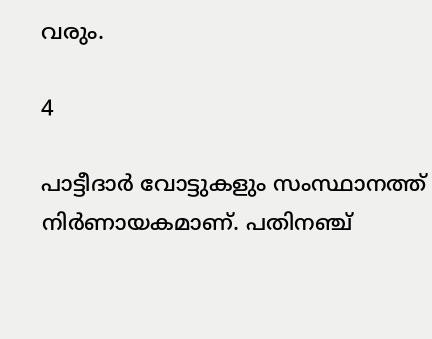വരും.

4

പാട്ടീദാര്‍ വോട്ടുകളും സംസ്ഥാനത്ത് നിര്‍ണായകമാണ്. പതിനഞ്ച്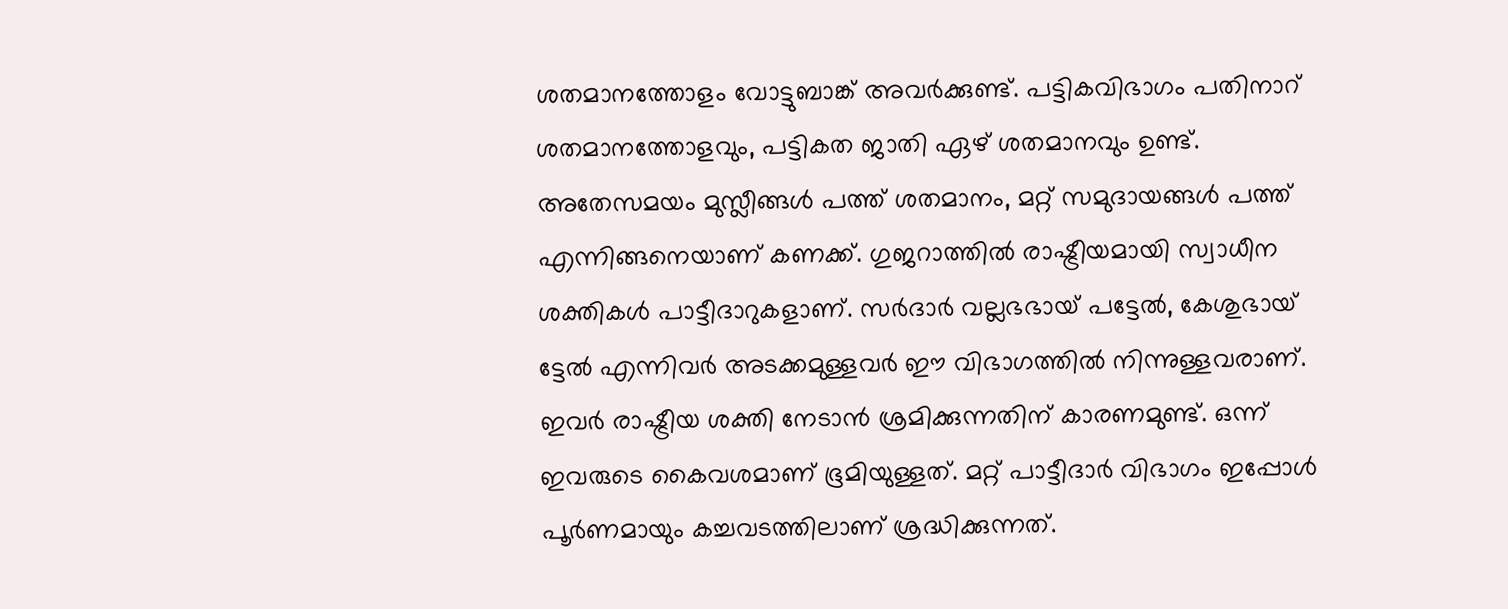ശതമാനത്തോളം വോട്ടുബാങ്ക് അവര്‍ക്കുണ്ട്. പട്ടികവിഭാഗം പതിനാറ് ശതമാനത്തോളവും, പട്ടികത ജാതി ഏഴ് ശതമാനവും ഉണ്ട്. അതേസമയം മുസ്ലീങ്ങള്‍ പത്ത് ശതമാനം, മറ്റ് സമുദായങ്ങള്‍ പത്ത് എന്നിങ്ങനെയാണ് കണക്ക്. ഗുജറാത്തില്‍ രാഷ്ട്രീയമായി സ്വാധീന ശക്തികള്‍ പാട്ടീദാറുകളാണ്. സര്‍ദാര്‍ വല്ലഭഭായ് പട്ടേല്‍, കേശുഭായ് ട്ടേല്‍ എന്നിവര്‍ അടക്കമുള്ളവര്‍ ഈ വിഭാഗത്തില്‍ നിന്നുള്ളവരാണ്. ഇവര്‍ രാഷ്ട്രീയ ശക്തി നേടാന്‍ ശ്രമിക്കുന്നതിന് കാരണമുണ്ട്. ഒന്ന് ഇവരുടെ കൈവശമാണ് ഭൂമിയുള്ളത്. മറ്റ് പാട്ടീദാര്‍ വിഭാഗം ഇപ്പോള്‍ പൂര്‍ണമായും കച്ചവടത്തിലാണ് ശ്രദ്ധിക്കുന്നത്.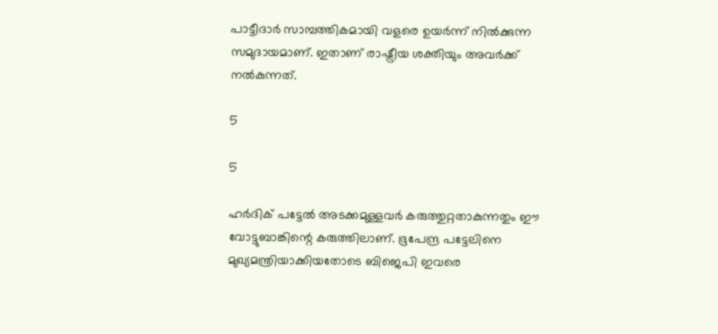പാട്ടീദാര്‍ സാമ്പത്തികമായി വളരെ ഉയര്‍ന്ന് നില്‍ക്കുന്ന സമുദായമാണ്. ഇതാണ് രാഷ്ട്രീയ ശക്തിയും അവര്‍ക്ക് നല്‍കുന്നത്.

5

5

ഹര്‍ദിക് പട്ടേല്‍ അടക്കമുള്ളവര്‍ കരുത്തുറ്റതാകുന്നതും ഈ വോട്ടുബാങ്കിന്റെ കരുത്തിലാണ്. ഭൂപേന്ദ്ര പട്ടേലിനെ മുഖ്യമന്ത്രിയാക്കിയതോടെ ബിജെപി ഇവരെ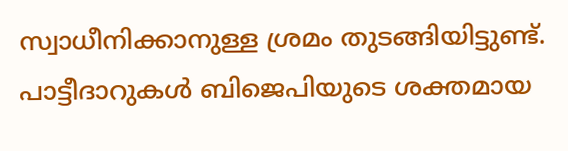സ്വാധീനിക്കാനുള്ള ശ്രമം തുടങ്ങിയിട്ടുണ്ട്. പാട്ടീദാറുകള്‍ ബിജെപിയുടെ ശക്തമായ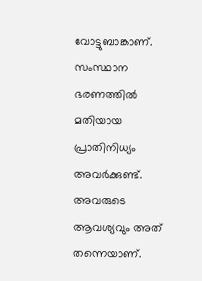വോട്ടുബാങ്കാണ്. സംസ്ഥാന ഭരണത്തില്‍ മതിയായ പ്രാതിനിധ്യം അവര്‍ക്കുണ്ട്. അവരുടെ ആവശ്യവും അത് തന്നെയാണ്.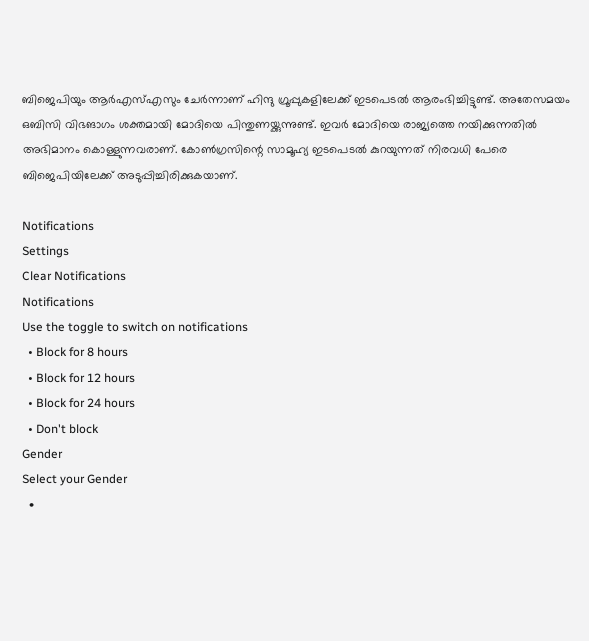ബിജെപിയും ആര്‍എസ്എസും ചേര്‍ന്നാണ് ഹിന്ദു ഗ്രൂപ്പുകളിലേക്ക് ഇടപെടല്‍ ആരംഭിച്ചിട്ടുണ്ട്. അതേസമയം ഒബിസി വിഭങാഗം ശക്തമായി മോദിയെ പിന്തുണയ്ക്കുന്നുണ്ട്. ഇവര്‍ മോദിയെ രാജ്യത്തെ നയിക്കുന്നതില്‍ അഭിമാനം കൊള്ളുന്നവരാണ്. കോണ്‍ഗ്രസിന്റെ സാമൂഹ്യ ഇടപെടല്‍ കുറയുന്നത് നിരവധി പേരെ ബിജെപിയിലേക്ക് അടുപ്പിച്ചിരിക്കുകയാണ്.

Notifications
Settings
Clear Notifications
Notifications
Use the toggle to switch on notifications
  • Block for 8 hours
  • Block for 12 hours
  • Block for 24 hours
  • Don't block
Gender
Select your Gender
  •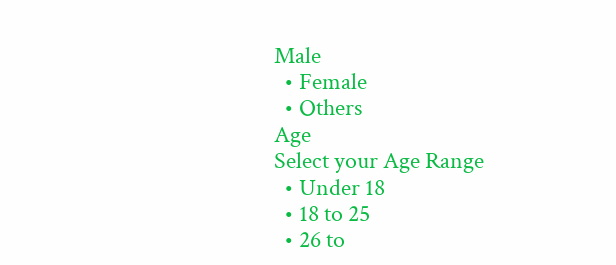Male
  • Female
  • Others
Age
Select your Age Range
  • Under 18
  • 18 to 25
  • 26 to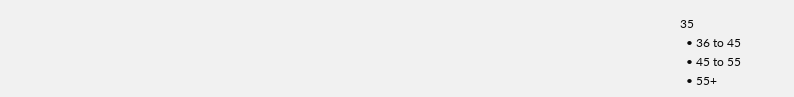35
  • 36 to 45
  • 45 to 55
  • 55+